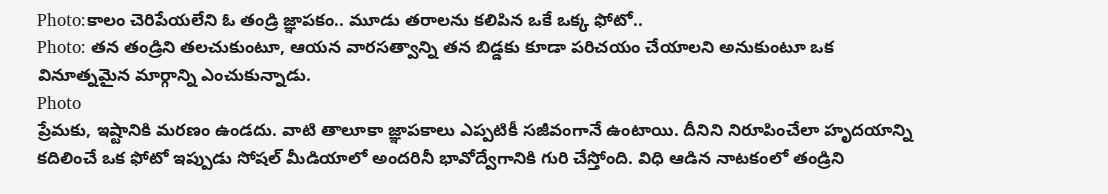Photo:కాలం చెరిపేయలేని ఓ తండ్రి జ్ఞాపకం.. మూడు తరాలను కలిపిన ఒకే ఒక్క ఫోటో..
Photo: తన తండ్రిని తలచుకుంటూ, ఆయన వారసత్వాన్ని తన బిడ్డకు కూడా పరిచయం చేయాలని అనుకుంటూ ఒక వినూత్నమైన మార్గాన్ని ఎంచుకున్నాడు.
Photo
ప్రేమకు, ఇష్టానికి మరణం ఉండదు. వాటి తాలూకా జ్ఞాపకాలు ఎప్పటికీ సజీవంగానే ఉంటాయి. దీనిని నిరూపించేలా హృదయాన్ని కదిలించే ఒక ఫోటో ఇప్పుడు సోషల్ మీడియాలో అందరినీ భావోద్వేగానికి గురి చేస్తోంది. విధి ఆడిన నాటకంలో తండ్రిని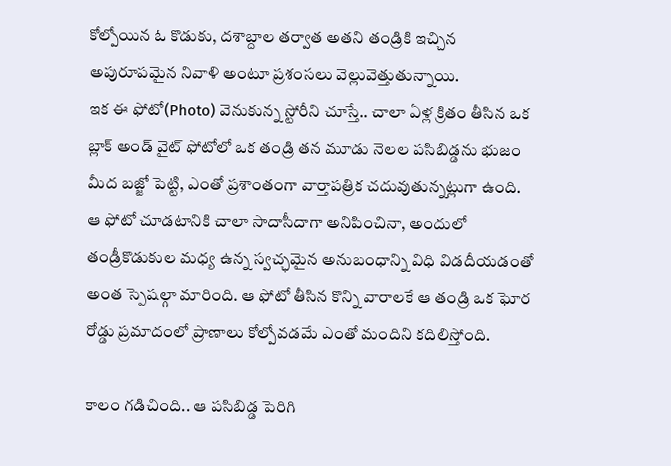కోల్పోయిన ఓ కొడుకు, దశాబ్దాల తర్వాత అతని తండ్రికి ఇచ్చిన అపురూపమైన నివాళి అంటూ ప్రశంసలు వెల్లువెత్తుతున్నాయి.
ఇక ఈ ఫోటో(Photo) వెనుకున్న స్టోరీని చూస్తే.. చాలా ఏళ్ల క్రితం తీసిన ఒక బ్లాక్ అండ్ వైట్ ఫోటోలో ఒక తండ్రి తన మూడు నెలల పసిబిడ్డను భుజం మీద బజ్జో పెట్టి, ఎంతో ప్రశాంతంగా వార్తాపత్రిక చదువుతున్నట్లుగా ఉంది. ఆ ఫోటో చూడటానికి చాలా సాదాసీదాగా అనిపించినా, అందులో తండ్రీకొడుకుల మధ్య ఉన్న స్వచ్ఛమైన అనుబంధాన్ని విధి విడదీయడంతో అంత స్పెషల్గా మారింది. ఆ ఫోటో తీసిన కొన్ని వారాలకే ఆ తండ్రి ఒక ఘోర రోడ్డు ప్రమాదంలో ప్రాణాలు కోల్పోవడమే ఎంతో మందిని కదిలిస్తోంది.

కాలం గడిచింది.. ఆ పసిబిడ్డ పెరిగి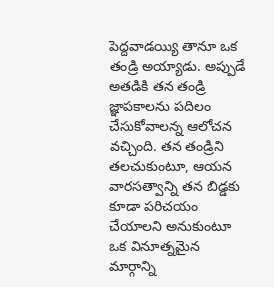పెద్దవాడయ్యి తానూ ఒక తండ్రి అయ్యాడు. అప్పుడే అతడికి తన తండ్రి జ్ఞాపకాలను పదిలం చేసుకోవాలన్న ఆలోచన వచ్చింది. తన తండ్రిని తలచుకుంటూ, ఆయన వారసత్వాన్ని తన బిడ్డకు కూడా పరిచయం చేయాలని అనుకుంటూ ఒక వినూత్నమైన మార్గాన్ని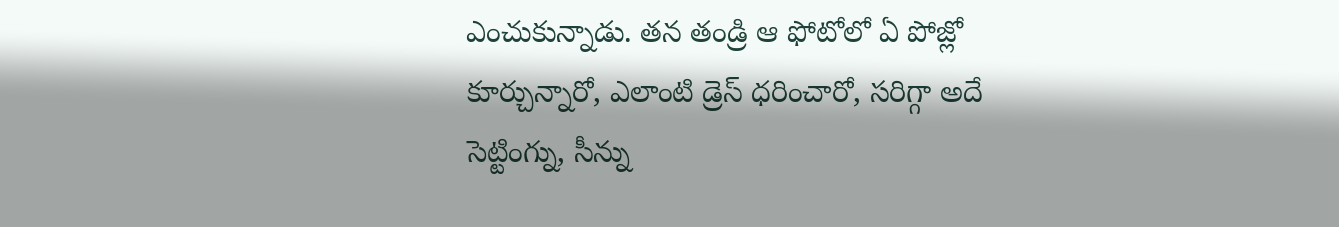ఎంచుకున్నాడు. తన తండ్రి ఆ ఫోటోలో ఏ పోజ్లో కూర్చున్నారో, ఎలాంటి డ్రెస్ ధరించారో, సరిగ్గా అదే సెట్టింగ్ను, సీన్ను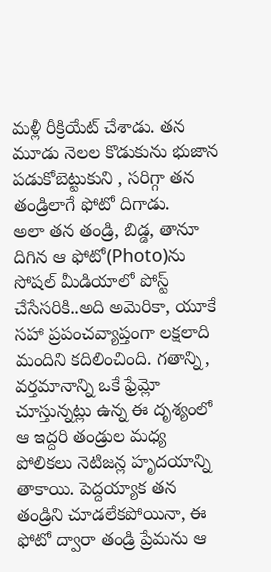మళ్లీ రీక్రియేట్ చేశాడు. తన మూడు నెలల కొడుకును భుజాన పడుకోబెట్టుకుని , సరిగ్గా తన తండ్రిలాగే ఫోటో దిగాడు.
అలా తన తండ్రి, బిడ్డ, తానూ దిగిన ఆ ఫోటో(Photo)ను సోషల్ మీడియాలో పోస్ట్ చేసేసరికి..అది అమెరికా, యూకే సహా ప్రపంచవ్యాప్తంగా లక్షలాది మందిని కదిలించింది. గతాన్ని, వర్తమానాన్ని ఒకే ఫ్రేమ్లో చూస్తున్నట్లు ఉన్న ఈ దృశ్యంలో ఆ ఇద్దరి తండ్రుల మధ్య పోలికలు నెటిజన్ల హృదయాన్ని తాకాయి. పెద్దయ్యాక తన తండ్రిని చూడలేకపోయినా, ఈ ఫోటో ద్వారా తండ్రి ప్రేమను ఆ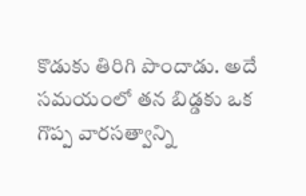కొడుకు తిరిగి పొందాడు. అదే సమయంలో తన బిడ్డకు ఒక గొప్ప వారసత్వాన్ని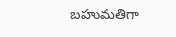బహుమతిగా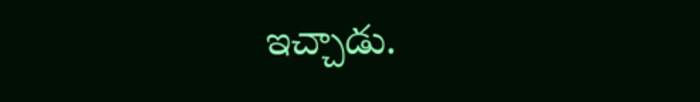ఇచ్చాడు.